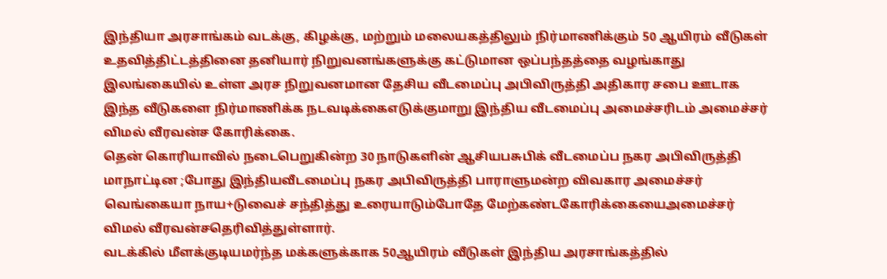இந்தியா அரசாங்கம் வடக்கு, கிழக்கு, மற்றும் மலையகத்திலும் நிர்மாணிக்கும் 50 ஆயிரம் வீடுகள் உதவித்திட்டத்தினை தனியார் நிறுவனங்களுக்கு கட்டுமான ஒப்பந்தத்தை வழங்காது
இலங்கையில் உள்ள அரச நிறுவனமான தேசிய வீடமைப்பு அபிவிருத்தி அதிகார சபை ஊடாக இந்த வீடுகளை நிர்மாணிக்க நடவடிக்கைஎடுக்குமாறு இந்திய வீடமைப்பு அமைச்சரிடம் அமைச்சர் விமல் வீரவன்ச கோரிக்கை.
தென் கொரியாவில் நடைபெறுகின்ற 30 நாடுகளின் ஆசியபசுபிக் வீடமைப்ப நகர அபிவிருத்தி மாநாட்டின ;போது இந்தியவீடமைப்பு நகர அபிவிருத்தி பாராளுமன்ற விவகார அமைச்சர் வெங்கையா நாய+டுவைச் சந்தித்து உரையாடும்போதே மேற்கண்டகோரிக்கையைஅமைச்சர் விமல் வீரவன்சதெரிவித்துள்ளார்.
வடக்கில் மீளக்குடியமர்ந்த மக்களுக்காக 50ஆயிரம் வீடுகள் இந்திய அரசாங்கத்தில்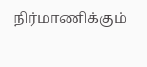நிர்மாணிக்கும்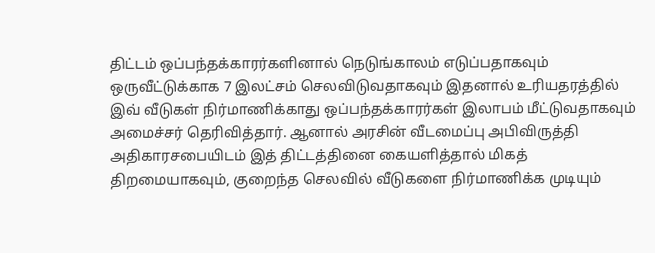திட்டம் ஒப்பந்தக்காரர்களினால் நெடுங்காலம் எடுப்பதாகவும் ஒருவீட்டுக்காக 7 இலட்சம் செலவிடுவதாகவும் இதனால் உரியதரத்தில் இவ் வீடுகள் நிர்மாணிக்காது ஒப்பந்தக்காரர்கள் இலாபம் மீட்டுவதாகவும் அமைச்சர் தெரிவித்தார். ஆனால் அரசின் வீடமைப்பு அபிவிருத்தி அதிகாரசபையிடம் இத் திட்டத்தினை கையளித்தால் மிகத் திறமையாகவும், குறைந்த செலவில் வீடுகளை நிர்மாணிக்க முடியும்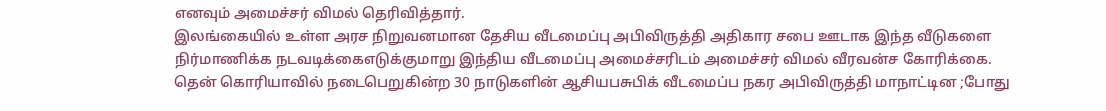எனவும் அமைச்சர் விமல் தெரிவித்தார்.
இலங்கையில் உள்ள அரச நிறுவனமான தேசிய வீடமைப்பு அபிவிருத்தி அதிகார சபை ஊடாக இந்த வீடுகளை நிர்மாணிக்க நடவடிக்கைஎடுக்குமாறு இந்திய வீடமைப்பு அமைச்சரிடம் அமைச்சர் விமல் வீரவன்ச கோரிக்கை.
தென் கொரியாவில் நடைபெறுகின்ற 30 நாடுகளின் ஆசியபசுபிக் வீடமைப்ப நகர அபிவிருத்தி மாநாட்டின ;போது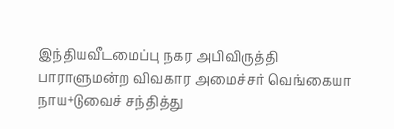இந்தியவீடமைப்பு நகர அபிவிருத்தி பாராளுமன்ற விவகார அமைச்சர் வெங்கையா நாய+டுவைச் சந்தித்து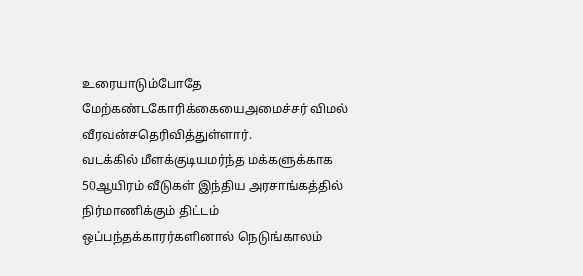உரையாடும்போதே மேற்கண்டகோரிக்கையைஅமைச்சர் விமல் வீரவன்சதெரிவித்துள்ளார்.
வடக்கில் மீளக்குடியமர்ந்த மக்களுக்காக 50ஆயிரம் வீடுகள் இந்திய அரசாங்கத்தில் நிர்மாணிக்கும் திட்டம் ஒப்பந்தக்காரர்களினால் நெடுங்காலம்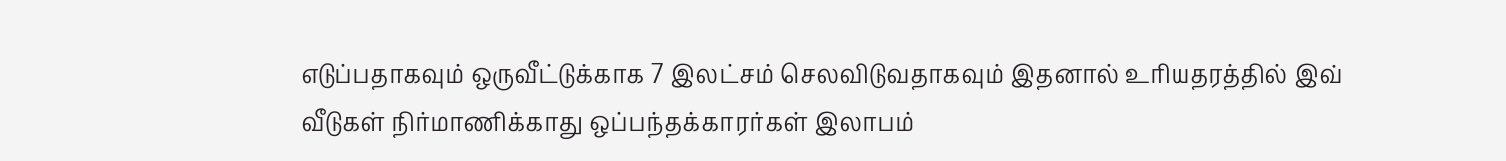எடுப்பதாகவும் ஒருவீட்டுக்காக 7 இலட்சம் செலவிடுவதாகவும் இதனால் உரியதரத்தில் இவ் வீடுகள் நிர்மாணிக்காது ஒப்பந்தக்காரர்கள் இலாபம்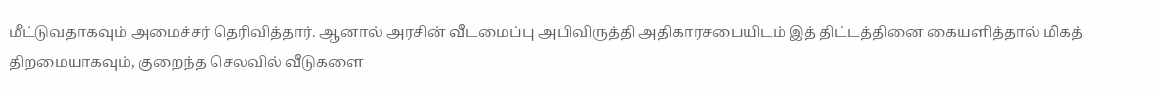மீட்டுவதாகவும் அமைச்சர் தெரிவித்தார். ஆனால் அரசின் வீடமைப்பு அபிவிருத்தி அதிகாரசபையிடம் இத் திட்டத்தினை கையளித்தால் மிகத் திறமையாகவும், குறைந்த செலவில் வீடுகளை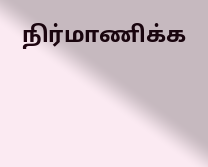நிர்மாணிக்க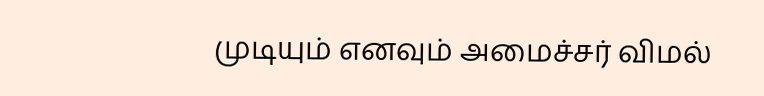முடியும் எனவும் அமைச்சர் விமல்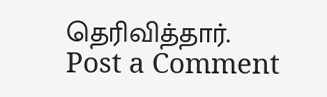தெரிவித்தார்.
Post a Comment